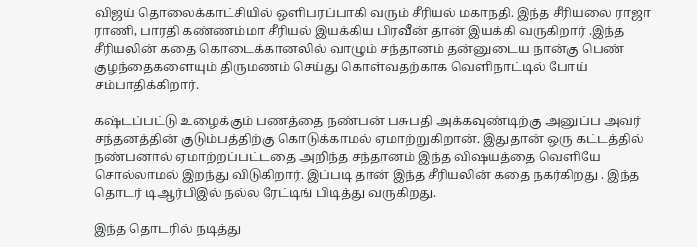விஜய் தொலைக்காட்சியில் ஒளிபரப்பாகி வரும் சீரியல் மகாநதி. இந்த சீரியலை ராஜா ராணி, பாரதி கண்ணம்மா சீரியல் இயக்கிய பிரவீன் தான் இயக்கி வருகிறார் .இந்த சீரியலின் கதை கொடைக்கானலில் வாழும் சந்தானம் தன்னுடைய நான்கு பெண் குழந்தைகளையும் திருமணம் செய்து கொள்வதற்காக வெளிநாட்டில் போய் சம்பாதிக்கிறார்.

கஷ்டப்பட்டு உழைக்கும் பணத்தை நண்பன் பசுபதி அக்கவுண்டிற்கு அனுப்ப அவர் சந்தனத்தின் குடும்பத்திற்கு கொடுக்காமல் ஏமாற்றுகிறான். இதுதான் ஒரு கட்டத்தில் நண்பனால் ஏமாற்றப்பட்டதை அறிந்த சந்தானம் இந்த விஷயத்தை வெளியே சொல்லாமல் இறந்து விடுகிறார். இப்படி தான் இந்த சீரியலின் கதை நகர்கிறது . இந்த தொடர் டிஆர்பிஇல் நல்ல ரேட்டிங் பிடித்து வருகிறது.

இந்த தொடரில் நடித்து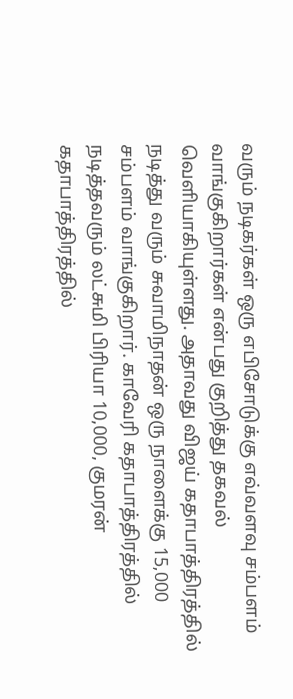வரும் நடிகர்கள் ஒரு எபிசோடுக்கு எவ்வளவு சம்பளம் வாங்குகிறார்கள் என்பது குறித்து தகவல் வெளியாகியுள்ளது. அதாவது விஜய் கதாபாத்திரத்தில் நடித்து வரும் சுவாமிநாதன் ஒரு நாளைக்கு 15,000 சம்பளம் வாங்குகிறார். காவேரி கதாபாத்திரத்தில் நடித்தவரும் லட்சுமி பிரியா 10,000, குமரன் கதாபாத்திரத்தில்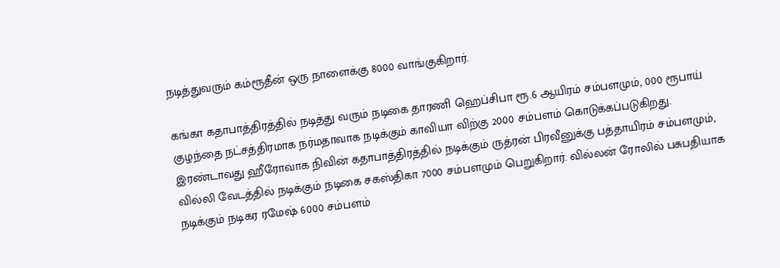நடித்துவரும் கம்ரூதீன் ஒரு நாளைக்கு 8000 வாங்குகிறார்.

கங்கா கதாபாத்திரத்தில் நடித்து வரும் நடிகை தாரணி ஹெப்சிபா ரூ.6 ஆயிரம் சம்பளமும், 000 ரூபாய் குழந்தை நட்சத்திரமாக நர்மதாவாக நடிக்கும் காவியா விற்கு 2000 சம்பளம் கொடுக்கப்படுகிறது. இரண்டாவது ஹீரோவாக நிவின் கதாபாத்திரத்தில் நடிக்கும் ருத்ரன் பிரவீனுக்கு பத்தாயிரம் சம்பளமும், வில்லி வேடத்தில் நடிக்கும் நடிகை சகஸ்திகா 7000 சம்பளமும் பெறுகிறார். வில்லன் ரோலில் பசுபதியாக நடிக்கும் நடிகர ரமேஷ் 6000 சம்பளம்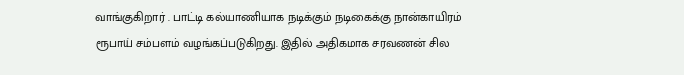வாங்குகிறார் . பாட்டி கல்யாணியாக நடிக்கும் நடிகைக்கு நான்காயிரம் ரூபாய் சம்பளம் வழங்கப்படுகிறது. இதில் அதிகமாக சரவணன் சில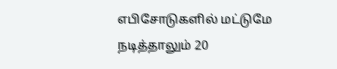எபிசோடுகளில் மட்டுமே நடித்தாலும் 20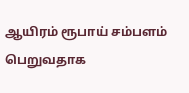ஆயிரம் ரூபாய் சம்பளம் பெறுவதாக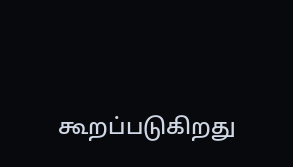கூறப்படுகிறது